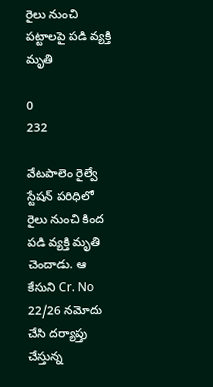రైలు నుంచి పట్టాలపై పడి వ్యక్తి మృతి

0
232

వేటపాలెం రైల్వే స్టేషన్ పరిధిలో రైలు నుంచి కింద పడి వ్యక్తి మృతి చెందాడు. ఆ కేసుని Cr. No 22/26 నమోదు చేసి దర్యాప్తు చేస్తున్న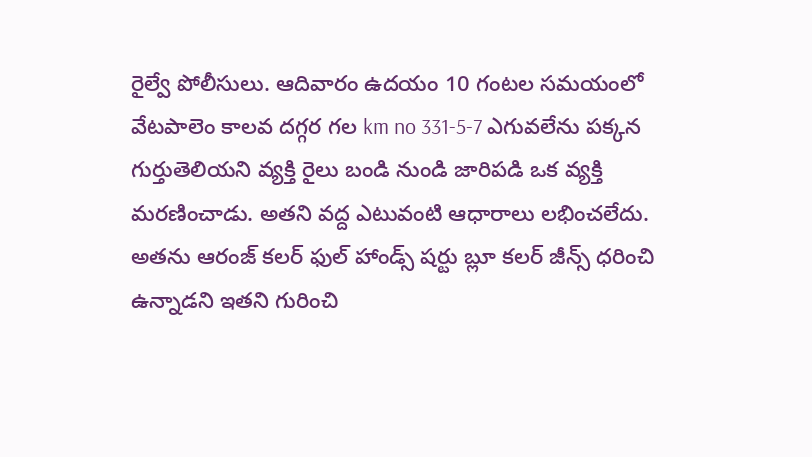రైల్వే పోలీసులు. ఆదివారం ఉదయం 10 గంటల సమయంలో వేటపాలెం కాలవ దగ్గర గల km no 331-5-7 ఎగువలేను పక్కన గుర్తుతెలియని వ్యక్తి రైలు బండి నుండి జారిపడి ఒక వ్యక్తి మరణించాడు. అతని వద్ద ఎటువంటి ఆధారాలు లభించలేదు. అతను ఆరంజ్ కలర్ ఫుల్ హాండ్స్ షర్టు బ్లూ కలర్ జీన్స్ ధరించి ఉన్నాడని ఇతని గురించి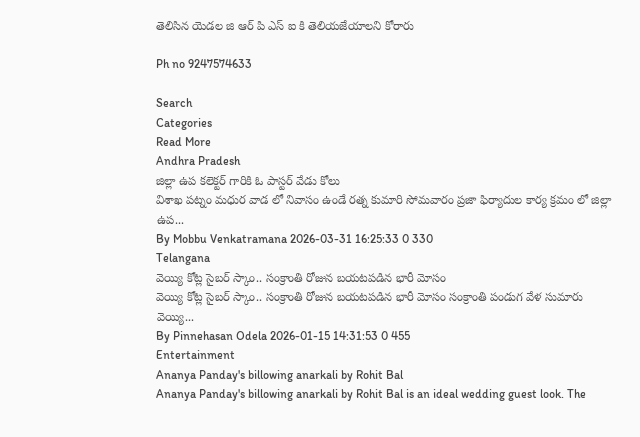తెలిసిన యెడల జి ఆర్ పి ఎస్ ఐ కి తెలియజేయాలని కోరారు

Ph no 9247574633

Search
Categories
Read More
Andhra Pradesh
జిల్లా ఉప కలెక్టర్ గారికి ఓ పాస్టర్ వేడు కోలు
విశాఖ పట్నం మధుర వాడ లో నివాసం ఉండే రత్న కుమారి సోమవారం ప్రజా ఫిర్యాదుల కార్య క్రమం లో జిల్లా ఉప...
By Mobbu Venkatramana 2026-03-31 16:25:33 0 330
Telangana
వెయ్యి కోట్ల సైబర్ స్కాం.. సంక్రాంతి రోజున బయటపడిన భారీ మోసం
వెయ్యి కోట్ల సైబర్ స్కాం.. సంక్రాంతి రోజున బయటపడిన భారీ మోసం సంక్రాంతి పండుగ వేళ సుమారు వెయ్యి...
By Pinnehasan Odela 2026-01-15 14:31:53 0 455
Entertainment
Ananya Panday's billowing anarkali by Rohit Bal
Ananya Panday's billowing anarkali by Rohit Bal is an ideal wedding guest look. The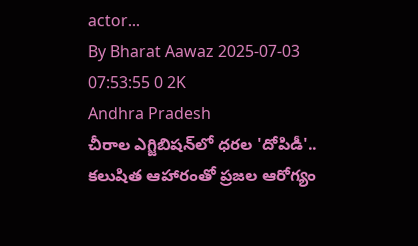actor...
By Bharat Aawaz 2025-07-03 07:53:55 0 2K
Andhra Pradesh
చీరాల ఎగ్జిబిషన్‌లో ధరల 'దోపిడీ'.. కలుషిత ఆహారంతో ప్రజల ఆరోగ్యం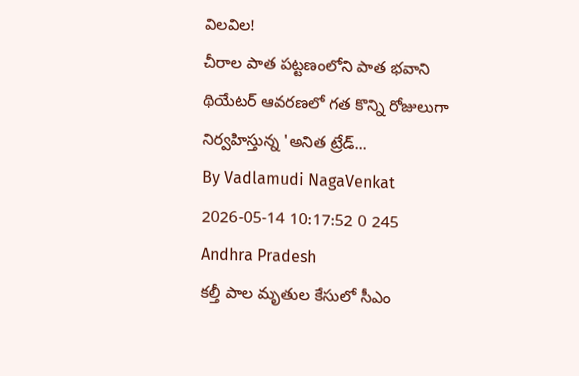విలవిల!
చీరాల పాత పట్టణంలోని పాత భవాని థియేటర్ ఆవరణలో గత కొన్ని రోజులుగా నిర్వహిస్తున్న 'అనిత ట్రేడ్...
By Vadlamudi NagaVenkat 2026-05-14 10:17:52 0 245
Andhra Pradesh
కల్తీ పాల మృతుల కేసులో సీఎం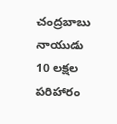చంద్రబాబు నాయుడు 10 లక్షల పరిహారం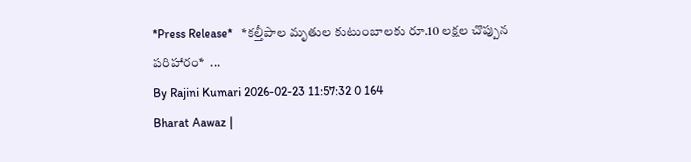*Press Release*   *కల్తీపాల మృతుల కుటుంబాలకు రూ.10 లక్షల చొప్పున పరిహారం*  ...
By Rajini Kumari 2026-02-23 11:57:32 0 164
Bharat Aawaz |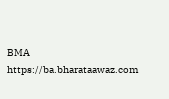BMA https://ba.bharataawaz.com